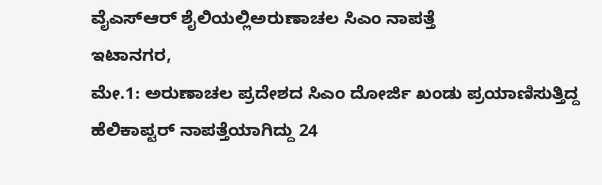ವೈಎಸ್ಆರ್ ಶೈಲಿಯಲ್ಲಿಅರುಣಾಚಲ ಸಿಎಂ ನಾಪತ್ತೆ
ಇಟಾನಗರ,
ಮೇ.1: ಅರುಣಾಚಲ ಪ್ರದೇಶದ ಸಿಎಂ ದೋರ್ಜಿ ಖಂಡು ಪ್ರಯಾಣಿಸುತ್ತಿದ್ದ ಹೆಲಿಕಾಪ್ಟರ್ ನಾಪತ್ತೆಯಾಗಿದ್ದು 24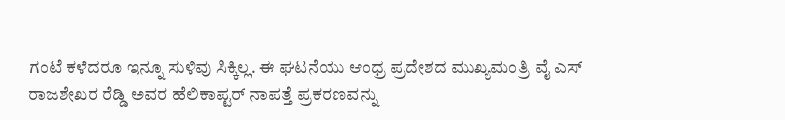ಗಂಟೆ ಕಳೆದರೂ ಇನ್ನೂ ಸುಳಿವು ಸಿಕ್ಕಿಲ್ಲ. ಈ ಘಟನೆಯು ಆಂಧ್ರ ಪ್ರದೇಶದ ಮುಖ್ಯಮಂತ್ರಿ ವೈ ಎಸ್ ರಾಜಶೇಖರ ರೆಡ್ಡಿ ಅವರ ಹೆಲಿಕಾಪ್ಟರ್ ನಾಪತ್ತೆ ಪ್ರಕರಣವನ್ನು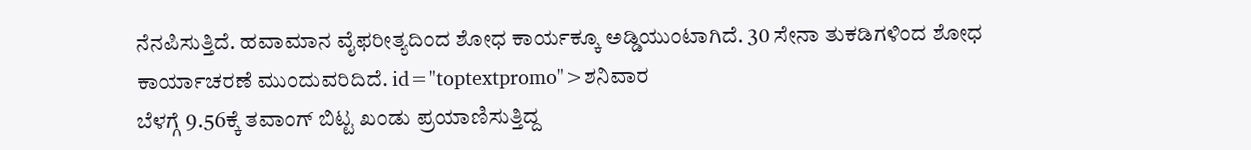ನೆನಪಿಸುತ್ತಿದೆ. ಹವಾಮಾನ ವೈಫರೀತ್ಯದಿಂದ ಶೋಧ ಕಾರ್ಯಕ್ಕೂ ಅಡ್ಡಿಯುಂಟಾಗಿದೆ. 30 ಸೇನಾ ತುಕಡಿಗಳಿಂದ ಶೋಧ ಕಾರ್ಯಾಚರಣೆ ಮುಂದುವರಿದಿದೆ. id="toptextpromo">ಶನಿವಾರ
ಬೆಳಗ್ಗೆ 9.56ಕ್ಕೆ ತವಾಂಗ್ ಬಿಟ್ಟ ಖಂಡು ಪ್ರಯಾಣಿಸುತ್ತಿದ್ದ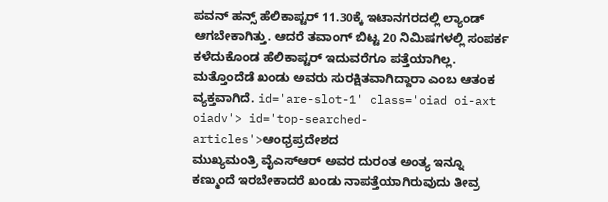ಪವನ್ ಹನ್ಸ್ ಹೆಲಿಕಾಪ್ಟರ್ 11.30ಕ್ಕೆ ಇಟಾನಗರದಲ್ಲಿ ಲ್ಯಾಂಡ್ ಆಗಬೇಕಾಗಿತ್ತು. ಆದರೆ ತವಾಂಗ್ ಬಿಟ್ಟ 20 ನಿಮಿಷಗಳಲ್ಲಿ ಸಂಪರ್ಕ ಕಳೆದುಕೊಂಡ ಹೆಲಿಕಾಪ್ಟರ್ ಇದುವರೆಗೂ ಪತ್ತೆಯಾಗಿಲ್ಲ. ಮತ್ತೊಂದೆಡೆ ಖಂಡು ಅವರು ಸುರಕ್ಷಿತವಾಗಿದ್ದಾರಾ ಎಂಬ ಆತಂಕ ವ್ಯಕ್ತವಾಗಿದೆ. id='are-slot-1' class='oiad oi-axt oiadv'> id='top-searched-articles'>ಆಂಧ್ರಪ್ರದೇಶದ
ಮುಖ್ಯಮಂತ್ರಿ ವೈಎಸ್ಆರ್ ಅವರ ದುರಂತ ಅಂತ್ಯ ಇನ್ನೂ ಕಣ್ಮುಂದೆ ಇರಬೇಕಾದರೆ ಖಂಡು ನಾಪತ್ತೆಯಾಗಿರುವುದು ತೀವ್ರ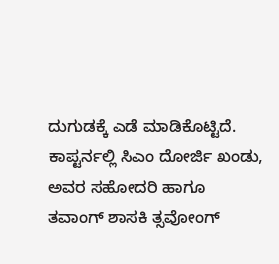ದುಗುಡಕ್ಕೆ ಎಡೆ ಮಾಡಿಕೊಟ್ಟಿದೆ. ಕಾಪ್ಟರ್ನಲ್ಲಿ ಸಿಎಂ ದೋರ್ಜಿ ಖಂಡು, ಅವರ ಸಹೋದರಿ ಹಾಗೂ ತವಾಂಗ್ ಶಾಸಕಿ ತ್ಸವೋಂಗ್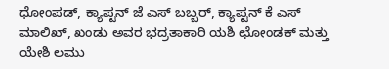ಧೋಂಪಡ್, ಕ್ಯಾಪ್ಟನ್ ಜೆ ಎಸ್ ಬಬ್ಬರ್, ಕ್ಯಾಪ್ಟನ್ ಕೆ ಎಸ್ ಮಾಲಿಖ್, ಖಂಡು ಅವರ ಭದ್ರತಾಕಾರಿ ಯಶಿ ಛೋಂಡಕ್ ಮತ್ತು ಯೇಶಿ ಲಮು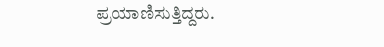ಪ್ರಯಾಣಿಸುತ್ತಿದ್ದರು.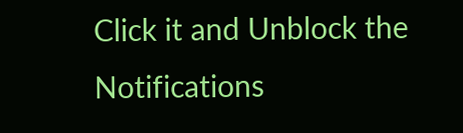Click it and Unblock the Notifications